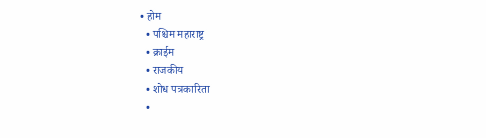• होम
  • पश्चिम महाराष्ट्र
  • क्राईम
  • राजकीय
  • शोध पत्रकारिता
  •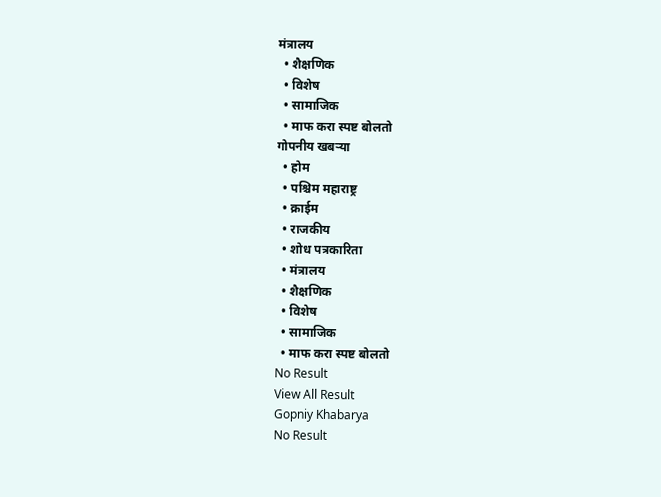मंत्रालय
  • शैक्षणिक
  • विशेष
  • सामाजिक
  • माफ करा स्पष्ट बोलतो
गोपनीय खबऱ्या
  • होम
  • पश्चिम महाराष्ट्र
  • क्राईम
  • राजकीय
  • शोध पत्रकारिता
  • मंत्रालय
  • शैक्षणिक
  • विशेष
  • सामाजिक
  • माफ करा स्पष्ट बोलतो
No Result
View All Result
Gopniy Khabarya
No Result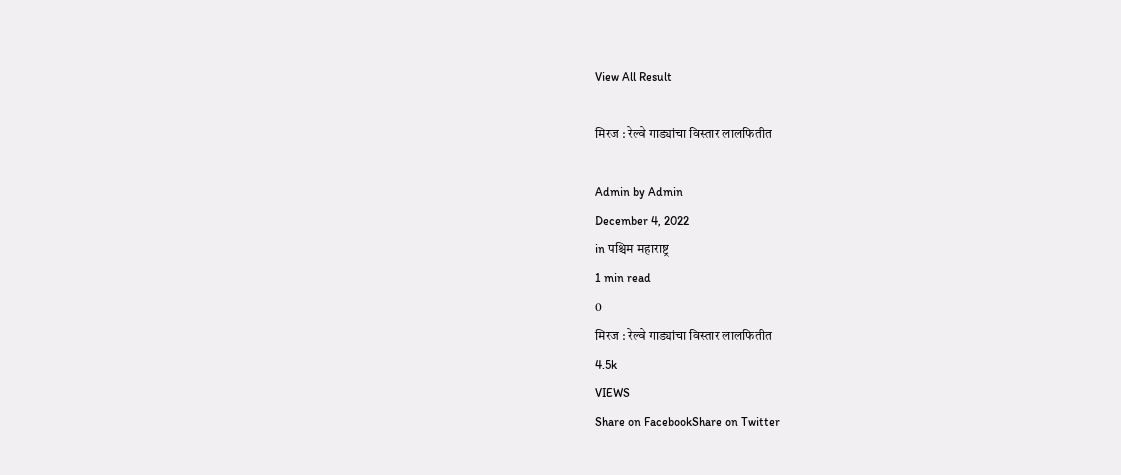View All Result

मिरज : रेल्वे गाड्यांचा विस्तार लालफितीत

Admin by Admin
December 4, 2022
in पश्चिम महाराष्ट्र
1 min read
0
मिरज : रेल्वे गाड्यांचा विस्तार लालफितीत
4.5k
VIEWS
Share on FacebookShare on Twitter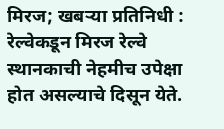मिरज; खबऱ्या प्रतिनिधी : रेल्वेकडून मिरज रेल्वे स्थानकाची नेहमीच उपेक्षा होत असल्याचे दिसून येते.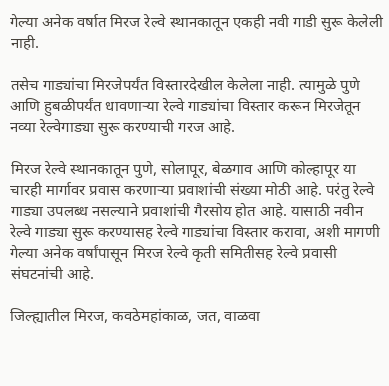गेल्या अनेक वर्षात मिरज रेल्वे स्थानकातून एकही नवी गाडी सुरू केलेली नाही.

तसेच गाड्यांचा मिरजेपर्यंत विस्तारदेखील केलेला नाही. त्यामुळे पुणे आणि हुबळीपर्यंत धावणाऱ्या रेल्वे गाड्यांचा विस्तार करून मिरजेतून नव्या रेल्वेगाड्या सुरू करण्याची गरज आहे.

मिरज रेल्वे स्थानकातून पुणे, सोलापूर, बेळगाव आणि कोल्हापूर या चारही मार्गावर प्रवास करणाऱ्या प्रवाशांची संख्या मोठी आहे. परंतु रेल्वे गाड्या उपलब्ध नसल्याने प्रवाशांची गैरसोय होत आहे. यासाठी नवीन रेल्वे गाड्या सुरू करण्यासह रेल्वे गाड्यांचा विस्तार करावा, अशी मागणी गेल्या अनेक वर्षांपासून मिरज रेल्वे कृती समितीसह रेल्वे प्रवासी संघटनांची आहे.

जिल्ह्यातील मिरज, कवठेमहांकाळ, जत, वाळवा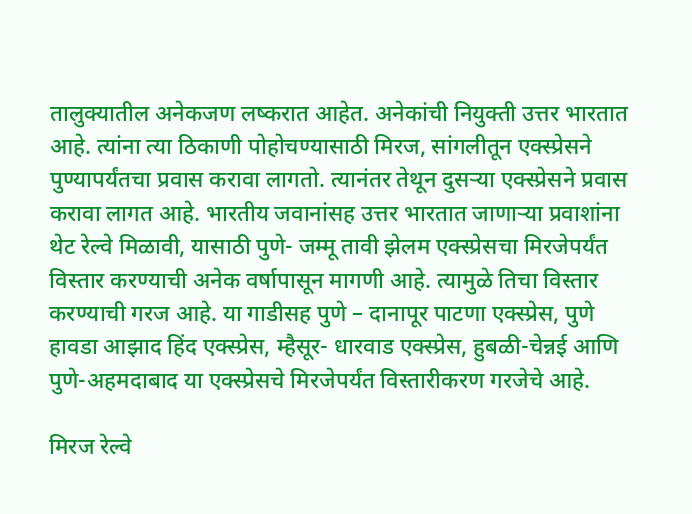तालुक्यातील अनेकजण लष्करात आहेत. अनेकांची नियुक्ती उत्तर भारतात आहे. त्यांना त्या ठिकाणी पोहोचण्यासाठी मिरज, सांगलीतून एक्स्प्रेसने पुण्यापर्यंतचा प्रवास करावा लागतो. त्यानंतर तेथून दुसऱ्या एक्स्प्रेसने प्रवास करावा लागत आहे. भारतीय जवानांसह उत्तर भारतात जाणाऱ्या प्रवाशांना थेट रेल्वे मिळावी, यासाठी पुणे- जम्मू तावी झेलम एक्स्प्रेसचा मिरजेपर्यंत विस्तार करण्याची अनेक वर्षापासून मागणी आहे. त्यामुळे तिचा विस्तार करण्याची गरज आहे. या गाडीसह पुणे – दानापूर पाटणा एक्स्प्रेस, पुणे हावडा आझाद हिंद एक्स्प्रेस, म्हैसूर- धारवाड एक्स्प्रेस, हुबळी-चेन्नई आणि पुणे-अहमदाबाद या एक्स्प्रेसचे मिरजेपर्यंत विस्तारीकरण गरजेचे आहे.

मिरज रेल्वे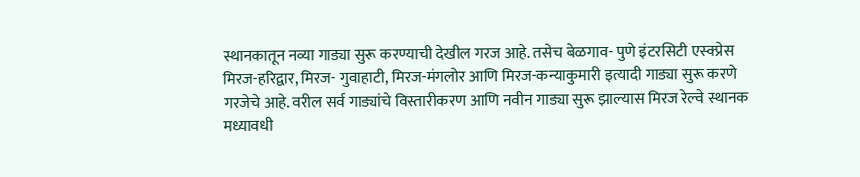स्थानकातून नव्या गाड्या सुरू करण्याची देखील गरज आहे. तसेच बेळगाव- पुणे इंटरसिटी एस्क्प्रेस मिरज-हरिद्वार, मिरज- गुवाहाटी, मिरज-मंगलोर आणि मिरज-कन्याकुमारी इत्यादी गाड्या सुरू करणे गरजेचे आहे. वरील सर्व गाड्यांचे विस्तारीकरण आणि नवीन गाड्या सुरू झाल्यास मिरज रेल्वे स्थानक मध्यावधी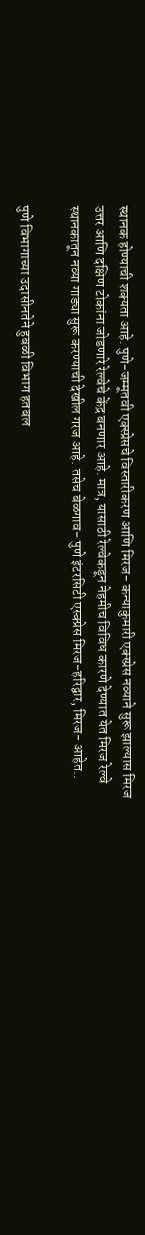स्थानक होण्याची शक्यता आहे. पुणे-जम्मूतवी एक्स्प्रेसचे विस्तारीकरण आणि मिरज- कन्याकुमारी एक्स्प्रेस नव्याने सुरू झाल्यास मिरज उत्तर आणि दक्षिण टोकांना जोडणारे रेल्वेचे केंद्र बनणार आहे. मात्र, यासाठी रेल्वेकडून नेहमीच विविध कारणे देण्यात येत मिरज रेल्वे स्थानकातून नव्या गाड्या सुरू करण्याची देखील गरज आहे. तसेच बेळगाव- पुणे इंटरसिटी एस्क्प्रेस मिरज-हरिद्वार, मिरज- आहेत..

पुणे विभागाच्या उदासीनतेने हुबळी विभाग हतबल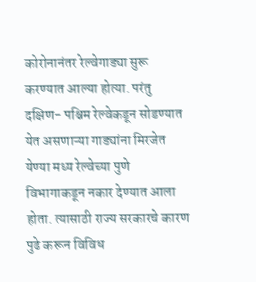कोरोनानंतर रेल्वेगाड्या सुरू करण्यात आल्या होत्या. परंतु दक्षिण- पश्चिम रेल्वेकडून सोडण्यात येत असणाऱ्या गाड्यांना मिरजेत येण्या मध्य रेल्वेच्या पुणे विभागाकडून नकार देण्यात आला होता. त्यासाठी राज्य सरकारचे कारण पुढे करून विविध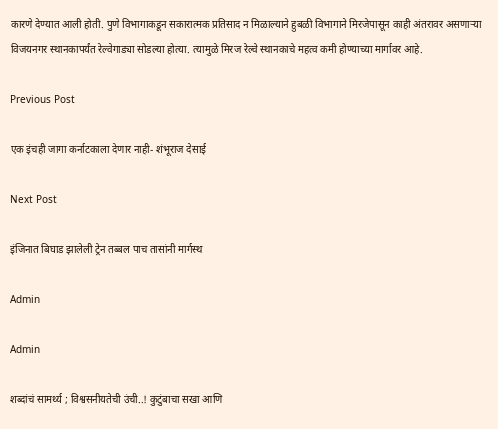कारणे देण्यात आली होती. पुणे विभागाकडून सकारात्मक प्रतिसाद न मिळाल्याने हुबळी विभागाने मिरजेपासून काही अंतरावर असणाऱ्या विजयनगर स्थानकापर्यंत रेल्वेगाड्या सोडल्या होत्या. त्यामुळे मिरज रेल्वे स्थानकाचे महत्व कमी होण्याच्या मार्गावर आहे.

Previous Post

एक इंचही जागा कर्नाटकाला देणार नाही- शंभूराज देसाई

Next Post

इंजिनात बिघाड झालेली ट्रेन तब्बल पाच तासांनी मार्गस्थ

Admin

Admin

शब्दांचं सामर्थ्य ; विश्वसनीयतेची उंची..! कुटुंबाचा सखा आणि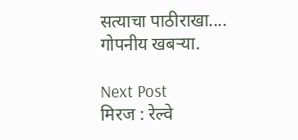सत्याचा पाठीराखा.... गोपनीय खबऱ्या.

Next Post
मिरज : रेल्वे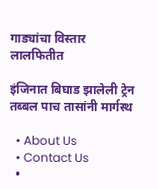गाड्यांचा विस्तार लालफितीत

इंजिनात बिघाड झालेली ट्रेन तब्बल पाच तासांनी मार्गस्थ

  • About Us
  • Contact Us
  •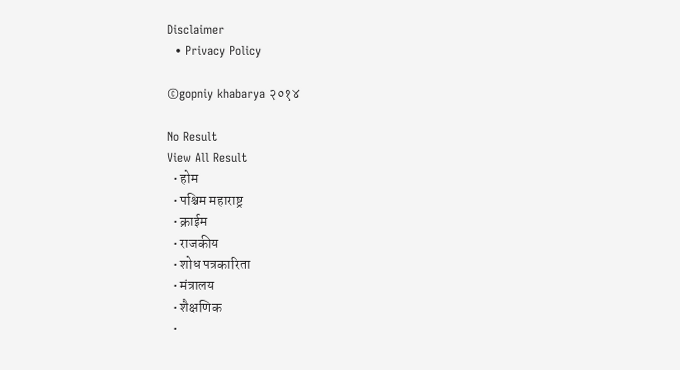Disclaimer
  • Privacy Policy

©gopniy khabarya २०१४

No Result
View All Result
  • होम
  • पश्चिम महाराष्ट्र
  • क्राईम
  • राजकीय
  • शोध पत्रकारिता
  • मंत्रालय
  • शैक्षणिक
  •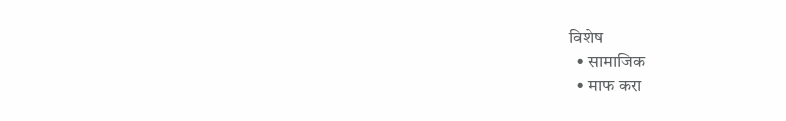विशेष
  • सामाजिक
  • माफ करा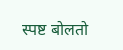स्पष्ट बोलतो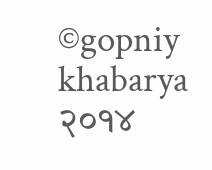©gopniy khabarya २०१४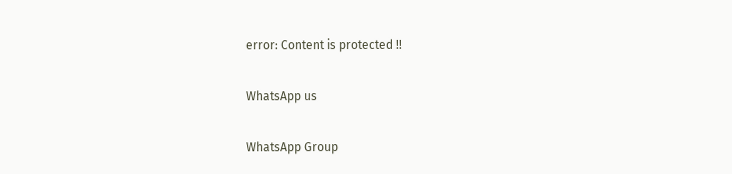error: Content is protected !!

WhatsApp us

WhatsApp Group